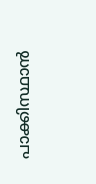പാക്കിസ്ഥാൻ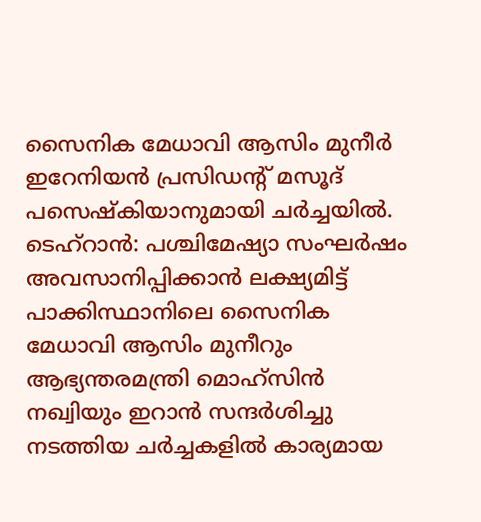സൈനിക മേധാവി ആസിം മുനീർ ഇറേനിയൻ പ്രസിഡന്റ് മസൂദ് പസെഷ്കിയാനുമായി ചർച്ചയിൽ.
ടെഹ്റാൻ: പശ്ചിമേഷ്യാ സംഘർഷം അവസാനിപ്പിക്കാൻ ലക്ഷ്യമിട്ട് പാക്കിസ്ഥാനിലെ സൈനിക മേധാവി ആസിം മുനീറും ആഭ്യന്തരമന്ത്രി മൊഹ്സിൻ നഖ്വിയും ഇറാൻ സന്ദർശിച്ചു നടത്തിയ ചർച്ചകളിൽ കാര്യമായ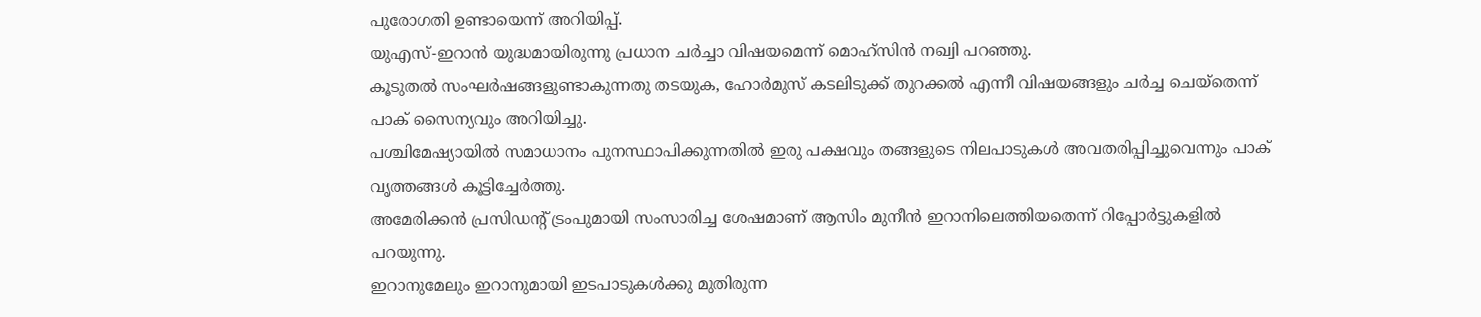പുരോഗതി ഉണ്ടായെന്ന് അറിയിപ്പ്.
യുഎസ്-ഇറാൻ യുദ്ധമായിരുന്നു പ്രധാന ചർച്ചാ വിഷയമെന്ന് മൊഹ്സിൻ നഖ്വി പറഞ്ഞു.
കൂടുതൽ സംഘർഷങ്ങളുണ്ടാകുന്നതു തടയുക, ഹോർമുസ് കടലിടുക്ക് തുറക്കൽ എന്നീ വിഷയങ്ങളും ചർച്ച ചെയ്തെന്ന് പാക് സൈന്യവും അറിയിച്ചു.
പശ്ചിമേഷ്യായിൽ സമാധാനം പുനസ്ഥാപിക്കുന്നതിൽ ഇരു പക്ഷവും തങ്ങളുടെ നിലപാടുകൾ അവതരിപ്പിച്ചുവെന്നും പാക് വൃത്തങ്ങൾ കൂട്ടിച്ചേർത്തു.
അമേരിക്കൻ പ്രസിഡന്റ് ട്രംപുമായി സംസാരിച്ച ശേഷമാണ് ആസിം മുനീൻ ഇറാനിലെത്തിയതെന്ന് റിപ്പോർട്ടുകളിൽ പറയുന്നു.
ഇറാനുമേലും ഇറാനുമായി ഇടപാടുകൾക്കു മുതിരുന്ന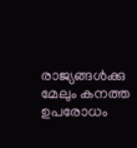രാജ്യങ്ങൾക്കു മേലും കനത്ത ഉപരോധം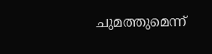ചുമത്തുമെന്ന്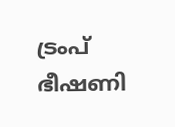ട്രംപ് ഭീഷണി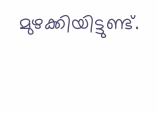മുഴക്കിയിട്ടുണ്ട്.